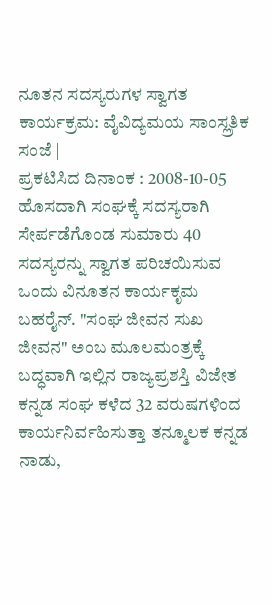ನೂತನ ಸದಸ್ಯರುಗಳ ಸ್ವಾಗತ ಕಾರ್ಯಕ್ರಮ: ವೈವಿದ್ಯಮಯ ಸಾಂಸ್ಲ್ರತಿಕ ಸಂಜೆ |
ಪ್ರಕಟಿಸಿದ ದಿನಾಂಕ : 2008-10-05
ಹೊಸದಾಗಿ ಸಂಘಕ್ಕೆ ಸದಸ್ಯರಾಗಿ ಸೇರ್ಪಡೆಗೊಂಡ ಸುಮಾರು 40 ಸದಸ್ಯರನ್ನು ಸ್ವಾಗತ ಪರಿಚಯಿಸುವ ಒಂದು ವಿನೂತನ ಕಾರ್ಯಕೃಮ
ಬಹರೈನ್. "ಸಂಘ ಜೀವನ ಸುಖ ಜೀವನ" ಅಂಬ ಮೂಲಮಂತ್ರಕ್ಕೆ ಬದ್ಧವಾಗಿ ಇಲ್ಲಿನ ರಾಜ್ಯಪ್ರಶಸ್ತಿ ವಿಜೇತ ಕನ್ನಡ ಸಂಘ ಕಳೆದ 32 ವರುಷಗಳಿಂದ ಕಾರ್ಯನಿರ್ವಹಿಸುತ್ತಾ ತನ್ಮೂಲಕ ಕನ್ನಡ ನಾಡು,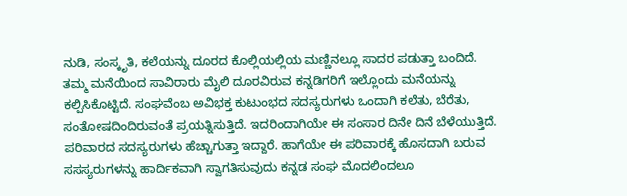ನುಡಿ, ಸಂಸ್ಕೃತಿ, ಕಲೆಯನ್ನು ದೂರದ ಕೊಲ್ಲಿಯಲ್ಲಿಯ ಮಣ್ಣಿನಲ್ಲೂ ಸಾದರ ಪಡುತ್ತಾ ಬಂದಿದೆ.
ತಮ್ಮ ಮನೆಯಿಂದ ಸಾವಿರಾರು ಮೈಲಿ ದೂರವಿರುವ ಕನ್ನಡಿಗರಿಗೆ ಇಲ್ಲೊಂದು ಮನೆಯನ್ನು ಕಲ್ಪಿಸಿಕೊಟ್ಟಿದೆ. ಸಂಘವೆಂಬ ಅವಿಭಕ್ತ ಕುಟುಂಭದ ಸದಸ್ಯರುಗಳು ಒಂದಾಗಿ ಕಲೆತು, ಬೆರೆತು, ಸಂತೋಷದಿಂದಿರುವಂತೆ ಪ್ರಯತ್ನಿಸುತ್ತಿದೆ. ಇದರಿಂದಾಗಿಯೇ ಈ ಸಂಸಾರ ದಿನೇ ದಿನೆ ಬೆಳೆಯುತ್ತಿದೆ. ಪರಿವಾರದ ಸದಸ್ಯರುಗಳು ಹೆಚ್ಚಾಗುತ್ತಾ ಇದ್ದಾರೆ. ಹಾಗೆಯೇ ಈ ಪರಿವಾರಕ್ಕೆ ಹೊಸದಾಗಿ ಬರುವ ಸಸಸ್ಯರುಗಳನ್ನು ಹಾರ್ದಿಕವಾಗಿ ಸ್ವಾಗತಿಸುವುದು ಕನ್ನಡ ಸಂಘ ಮೊದಲಿಂದಲೂ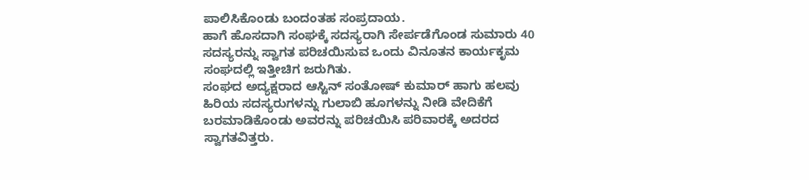ಪಾಲಿಸಿಕೊಂಡು ಬಂದಂತಹ ಸಂಪ್ರದಾಯ.
ಹಾಗೆ ಹೊಸದಾಗಿ ಸಂಘಕ್ಕೆ ಸದಸ್ಯರಾಗಿ ಸೇರ್ಪಡೆಗೊಂಡ ಸುಮಾರು 40 ಸದಸ್ಯರನ್ನು ಸ್ವಾಗತ ಪರಿಚಯಿಸುವ ಒಂದು ವಿನೂತನ ಕಾರ್ಯಕೃಮ ಸಂಘದಲ್ಲಿ ಇತ್ತೀಚಿಗ ಜರುಗಿತು.
ಸಂಘದ ಅದ್ಯಕ್ಷರಾದ ಆಸ್ಟಿನ್ ಸಂತೋಷ್ ಕುಮಾರ್ ಹಾಗು ಹಲವು ಹಿರಿಯ ಸದಸ್ಯರುಗಳನ್ನು ಗುಲಾಬಿ ಹೂಗಳನ್ನು ನೀಡಿ ವೇದಿಕೆಗೆ ಬರಮಾಡಿಕೊಂಡು ಅವರನ್ನು ಪರಿಚಯಿಸಿ ಪರಿವಾರಕ್ಕೆ ಅದರದ ಸ್ವಾಗತವಿತ್ತರು.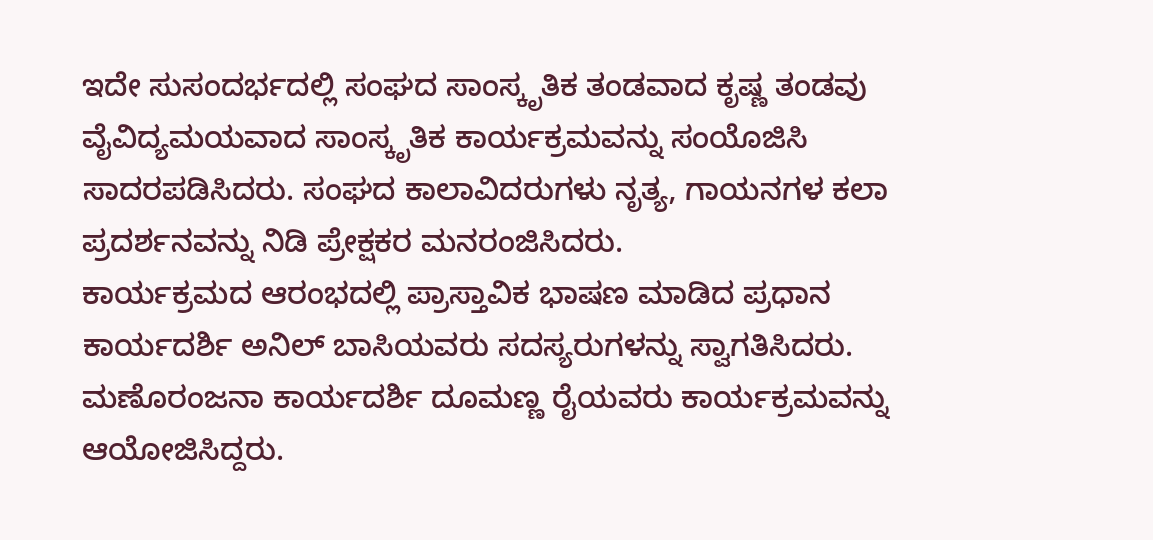ಇದೇ ಸುಸಂದರ್ಭದಲ್ಲಿ ಸಂಘದ ಸಾಂಸ್ಕೃತಿಕ ತಂಡವಾದ ಕೃಷ್ಣ ತಂಡವು ವೈವಿದ್ಯಮಯವಾದ ಸಾಂಸ್ಕೃತಿಕ ಕಾರ್ಯಕ್ರಮವನ್ನು ಸಂಯೊಜಿಸಿ ಸಾದರಪಡಿಸಿದರು. ಸಂಘದ ಕಾಲಾವಿದರುಗಳು ನೃತ್ಯ, ಗಾಯನಗಳ ಕಲಾ ಪ್ರದರ್ಶನವನ್ನು ನಿಡಿ ಪ್ರೇಕ್ಷಕರ ಮನರಂಜಿಸಿದರು.
ಕಾರ್ಯಕ್ರಮದ ಆರಂಭದಲ್ಲಿ ಪ್ರಾಸ್ತಾವಿಕ ಭಾಷಣ ಮಾಡಿದ ಪ್ರಧಾನ ಕಾರ್ಯದರ್ಶಿ ಅನಿಲ್ ಬಾಸಿಯವರು ಸದಸ್ಯರುಗಳನ್ನು ಸ್ವಾಗತಿಸಿದರು.
ಮಣೊರಂಜನಾ ಕಾರ್ಯದರ್ಶಿ ದೂಮಣ್ಣ ರೈಯವರು ಕಾರ್ಯಕ್ರಮವನ್ನು ಆಯೋಜಿಸಿದ್ದರು.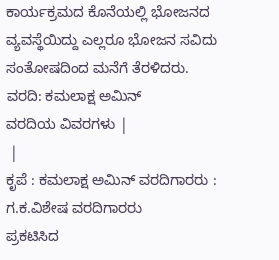ಕಾರ್ಯಕ್ರಮದ ಕೊನೆಯಲ್ಲಿ ಭೋಜನದ ವ್ಯವಸ್ಥೆಯಿದ್ದು ಎಲ್ಲರೂ ಭೋಜನ ಸವಿದು ಸಂತೋಷದಿಂದ ಮನೆಗೆ ತೆರಳಿದರು.
ವರದಿ: ಕಮಲಾಕ್ಷ ಅಮಿನ್
ವರದಿಯ ವಿವರಗಳು |
 |
ಕೃಪೆ : ಕಮಲಾಕ್ಷ ಅಮಿನ್ ವರದಿಗಾರರು : ಗ.ಕ.ವಿಶೇಷ ವರದಿಗಾರರು
ಪ್ರಕಟಿಸಿದ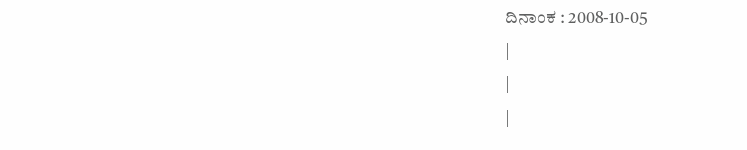ದಿನಾಂಕ : 2008-10-05
|
|
|